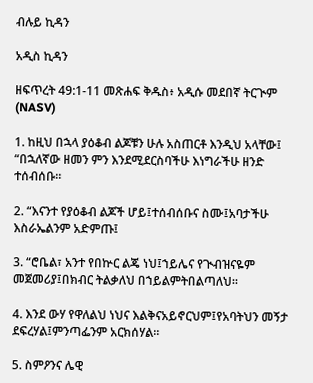ብሉይ ኪዳን

አዲስ ኪዳን

ዘፍጥረት 49:1-11 መጽሐፍ ቅዱስ፥ አዲሱ መደበኛ ትርጒም (NASV)

1. ከዚህ በኋላ ያዕቆብ ልጆቹን ሁሉ አስጠርቶ እንዲህ አላቸው፤ “በኋለኛው ዘመን ምን እንደሚደርስባችሁ እነግራችሁ ዘንድ ተሰብሰቡ።

2. “እናንተ የያዕቆብ ልጆች ሆይ፤ተሰብሰቡና ስሙ፤አባታችሁ እስራኤልንም አድምጡ፤

3. “ሮቤል፣ አንተ የበኵር ልጄ ነህ፤ኀይሌና የጒብዝናዬም መጀመሪያ፤በክብር ትልቃለህ በኀይልምትበልጣለህ።

4. እንደ ውሃ የዋለልህ ነህና እልቅናአይኖርህም፤የአባትህን መኝታ ደፍረሃል፤ምንጣፌንም አርክሰሃል።

5. ስምዖንና ሌዊ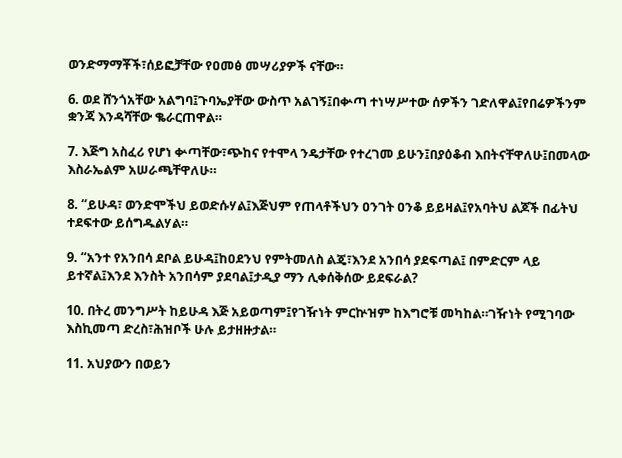ወንድማማቾች፣ሰይፎቻቸው የዐመፅ መሣሪያዎች ናቸው።

6. ወደ ሸንጎአቸው አልግባ፤ጉባኤያቸው ውስጥ አልገኝ፤በቍጣ ተነሣሥተው ሰዎችን ገድለዋል፤የበሬዎችንም ቋንጃ እንዳሻቸው ቈራርጠዋል።

7. እጅግ አስፈሪ የሆነ ቍጣቸው፣ጭከና የተሞላ ንዴታቸው የተረገመ ይሁን፤በያዕቆብ እበትናቸዋለሁ፤በመላው እስራኤልም አሠራጫቸዋለሁ።

8. “ይሁዳ፣ ወንድሞችህ ይወድሱሃል፤እጅህም የጠላቶችህን ዐንገት ዐንቆ ይይዛል፤የአባትህ ልጆች በፊትህ ተደፍተው ይሰግዱልሃል።

9. “አንተ የአንበሳ ደቦል ይሁዳ፤ከዐደንህ የምትመለስ ልጄ፣እንደ አንበሳ ያደፍጣል፤ በምድርም ላይ ይተኛል፤እንደ እንስት አንበሳም ያደባል፤ታዲያ ማን ሊቀሰቅሰው ይደፍራል?

10. በትረ መንግሥት ከይሁዳ እጅ አይወጣም፤የገዥነት ምርኵዝም ከእግሮቹ መካከል።ገዥነት የሚገባው እስኪመጣ ድረስ፣ሕዝቦች ሁሉ ይታዘዙታል።

11. አህያውን በወይን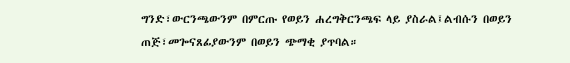ግንድ፣ውርንጫውንም በምርጡ የወይን ሐረግቅርንጫፍ ላይ ያስራል፤ልብሱን በወይን ጠጅ፣መጐናጸፊያውንም በወይን ጭማቂ ያጥባል።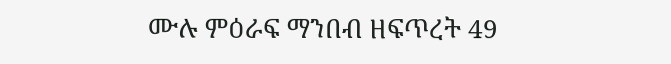ሙሉ ምዕራፍ ማንበብ ዘፍጥረት 49